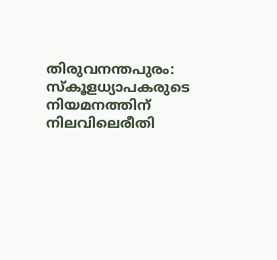തിരുവനന്തപുരം: സ്കൂളധ്യാപകരുടെ നിയമനത്തിന് നിലവിലെരീതി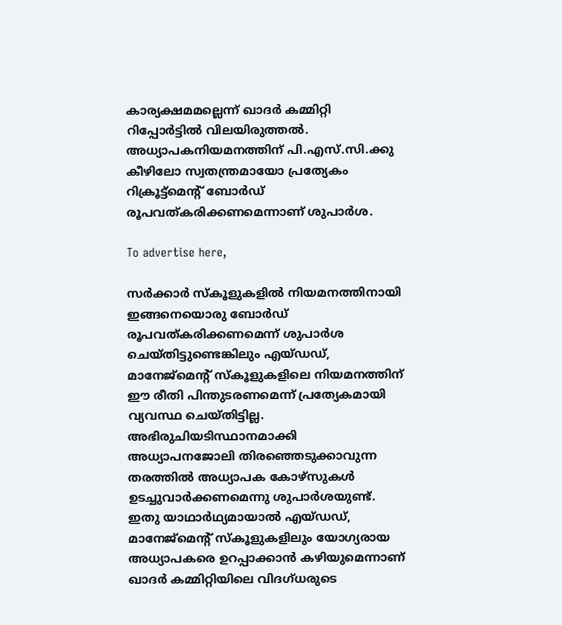കാര്യക്ഷമമല്ലെന്ന് ഖാദർ കമ്മിറ്റി റിപ്പോർട്ടിൽ വിലയിരുത്തൽ. അധ്യാപകനിയമനത്തിന്‌ പി.എസ്.സി.ക്കു കീഴിലോ സ്വതന്ത്രമായോ പ്രത്യേകം റിക്രൂട്ട്‌മെന്റ് ബോർഡ് രൂപവത്കരിക്കണമെന്നാണ് ശുപാർശ.

To advertise here,

സർക്കാർ സ്കൂളുകളിൽ നിയമനത്തിനായി ഇങ്ങനെയൊരു ബോർഡ് രൂപവത്കരിക്കണമെന്ന് ശുപാർശ ചെയ്തിട്ടുണ്ടെങ്കിലും എയ്ഡഡ്, മാനേജ്‌മെന്റ് സ്കൂളുകളിലെ നിയമനത്തിന് ഈ രീതി പിന്തുടരണമെന്ന് പ്രത്യേകമായി വ്യവസ്ഥ ചെയ്തിട്ടില്ല. അഭിരുചിയടിസ്ഥാനമാക്കി അധ്യാപനജോലി തിരഞ്ഞെടുക്കാവുന്ന തരത്തിൽ അധ്യാപക കോഴ്‌സുകൾ ഉടച്ചുവാർക്കണമെന്നു ശുപാർശയുണ്ട്. ഇതു യാഥാർഥ്യമായാൽ എയ്ഡഡ്, മാനേജ്‌മെന്റ് സ്കൂളുകളിലും യോഗ്യരായ അധ്യാപകരെ ഉറപ്പാക്കാൻ കഴിയുമെന്നാണ് ഖാദർ കമ്മിറ്റിയിലെ വിദഗ്ധരുടെ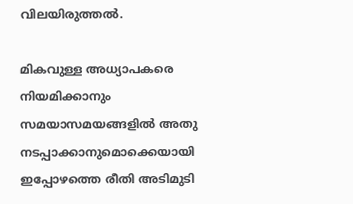വിലയിരുത്തൽ.

മികവുള്ള അധ്യാപകരെ നിയമിക്കാനും സമയാസമയങ്ങളിൽ അതു നടപ്പാക്കാനുമൊക്കെയായി ഇപ്പോഴത്തെ രീതി അടിമുടി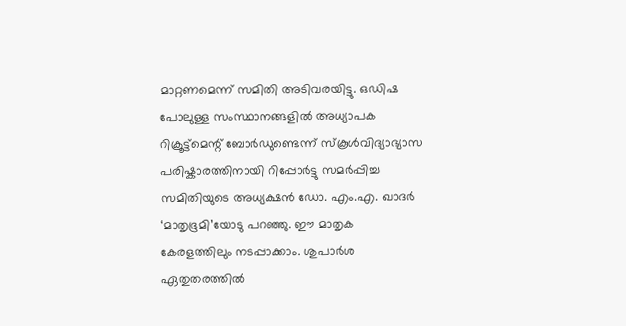മാറ്റണമെന്ന് സമിതി അടിവരയിട്ടു. ഒഡിഷ പോലുള്ള സംസ്ഥാനങ്ങളിൽ അധ്യാപക റിക്രൂട്ട്‌മെന്റ് ബോർഡുണ്ടെന്ന് സ്കൂൾവിദ്യാഭ്യാസ പരിഷ്കാരത്തിനായി റിപ്പോർട്ടു സമർപ്പിച്ച സമിതിയുടെ അധ്യക്ഷൻ ഡോ. എം.എ. ഖാദർ ‘മാതൃഭൂമി’യോടു പറഞ്ഞു. ഈ മാതൃക കേരളത്തിലും നടപ്പാക്കാം. ശുപാർശ ഏതുതരത്തിൽ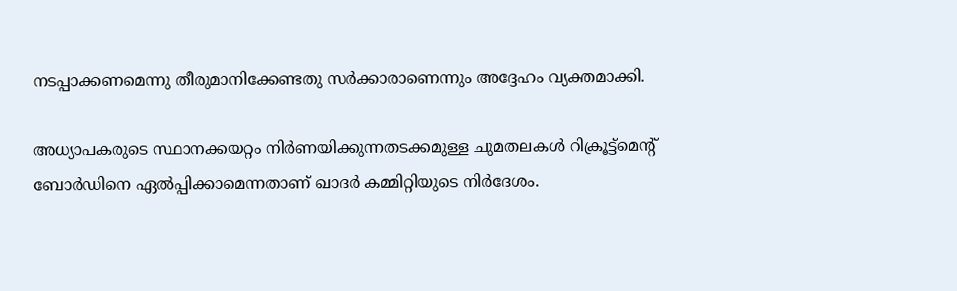നടപ്പാക്കണമെന്നു തീരുമാനിക്കേണ്ടതു സർക്കാരാണെന്നും അദ്ദേഹം വ്യക്തമാക്കി.

അധ്യാപകരുടെ സ്ഥാനക്കയറ്റം നിർണയിക്കുന്നതടക്കമുള്ള ചുമതലകൾ റിക്രൂട്ട്‌മെന്റ് ബോർഡിനെ ഏൽപ്പിക്കാമെന്നതാണ് ഖാദർ കമ്മിറ്റിയുടെ നിർദേശം.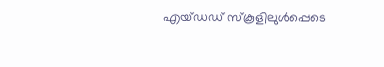എയ്ഡഡ് സ്കൂളിലുൾപ്പെടെ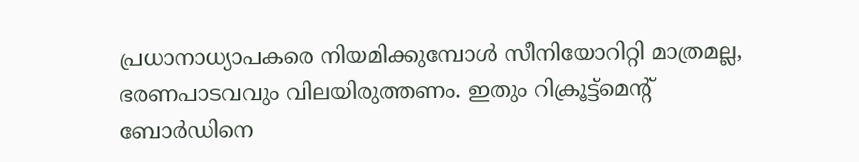പ്രധാനാധ്യാപകരെ നിയമിക്കുമ്പോൾ സീനിയോറിറ്റി മാത്രമല്ല, ഭരണപാടവവും വിലയിരുത്തണം. ഇതും റിക്രൂട്ട്‌മെന്റ് ബോർഡിനെ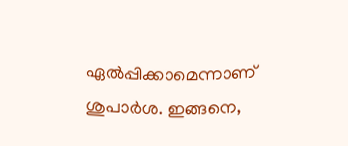ഏൽപ്പിക്കാമെന്നാണ് ശുപാർശ. ഇങ്ങനെ,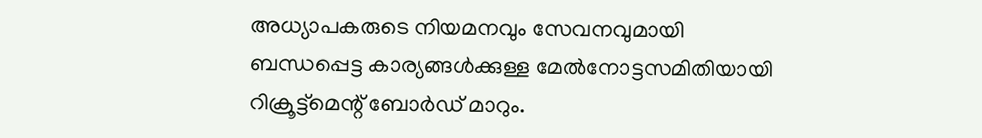അധ്യാപകരുടെ നിയമനവും സേവനവുമായി ബന്ധപ്പെട്ട കാര്യങ്ങൾക്കുള്ള മേൽനോട്ടസമിതിയായി റിക്രൂട്ട്‌മെന്റ് ബോർഡ് മാറും.